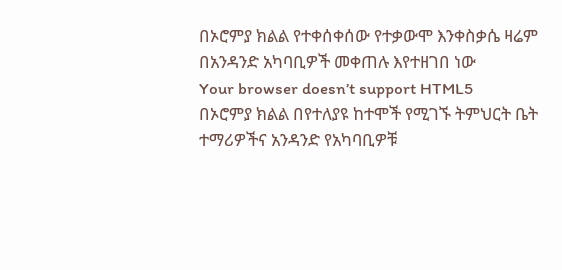በኦሮምያ ክልል የተቀሰቀሰው የተቃውሞ እንቀስቃሴ ዛሬም በአንዳንድ አካባቢዎች መቀጠሉ እየተዘገበ ነው
Your browser doesn’t support HTML5
በኦሮምያ ክልል በየተለያዩ ከተሞች የሚገኙ ትምህርት ቤት ተማሪዎችና አንዳንድ የአካባቢዎቹ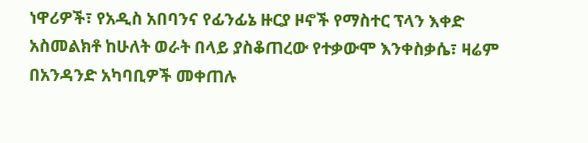ነዋሪዎች፣ የአዲስ አበባንና የፊንፊኔ ዙርያ ዞኖች የማስተር ፕላን እቀድ አስመልክቶ ከሁለት ወራት በላይ ያስቆጠረው የተቃውሞ እንቀስቃሴ፣ ዛሬም በአንዳንድ አካባቢዎች መቀጠሉ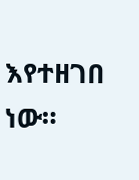እየተዘገበ ነው።